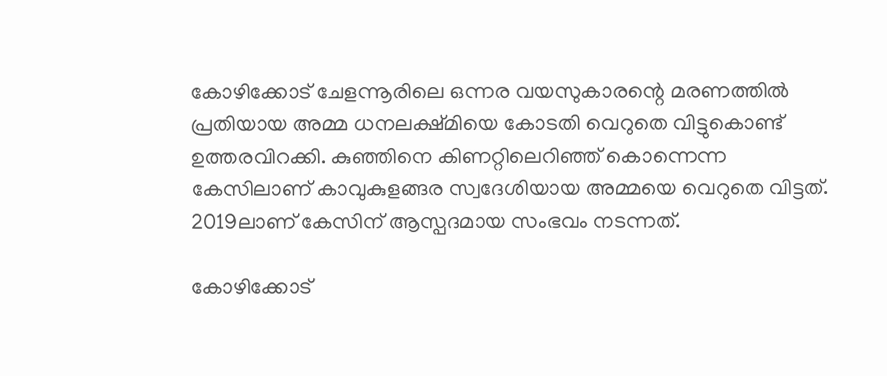കോഴിക്കോട് ചേളന്നൂരിലെ ഒന്നര വയസുകാരന്റെ മരണത്തില്‍ പ്രതിയായ അമ്മ ധനലക്ഷ്മിയെ കോടതി വെറുതെ വിട്ടുകൊണ്ട് ഉത്തരവിറക്കി. കു‍ഞ്ഞിനെ കിണറ്റിലെറിഞ്ഞ് കൊന്നെന്ന കേസിലാണ് കാവുകുളങ്ങര സ്വദേശിയായ അമ്മയെ വെറുതെ വിട്ടത്. 2019ലാണ് കേസിന് ആസ്പദമായ സംഭവം നടന്നത്.

കോഴിക്കോട്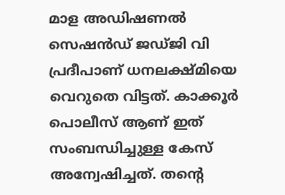മാള അഡിഷണല്‍ സെഷന്‍ഡ് ജഡ്ജി വി പ്രദീപാണ് ധനലക്ഷ്മിയെ വെറുതെ വിട്ടത്. കാക്കൂർ പൊലീസ് ആണ് ഇത് സംബന്ധിച്ചുള്ള കേസ് അന്വേഷിച്ചത്. തന്റെ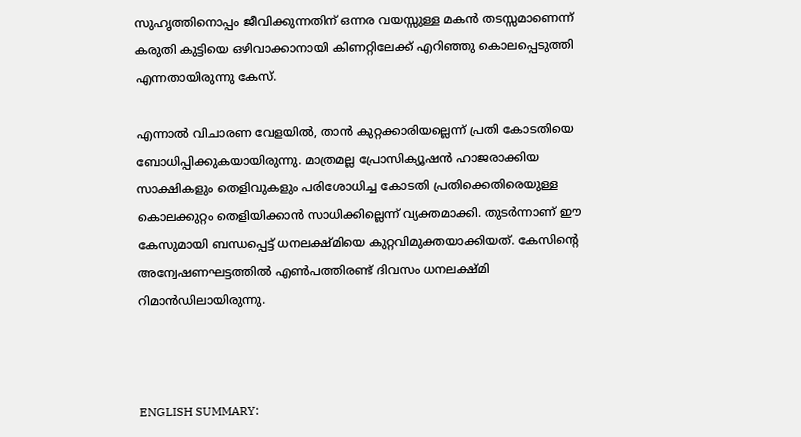സുഹൃത്തിനൊപ്പം ജീവിക്കുന്നതിന് ഒന്നര വയസ്സുള്ള മകൻ തടസ്സമാണെന്ന് കരുതി കുട്ടിയെ ഒഴിവാക്കാനായി കിണറ്റിലേക്ക് എറിഞ്ഞു കൊലപ്പെടുത്തി എന്നതായിരുന്നു കേസ്.

എന്നാൽ വിചാരണ വേളയിൽ, താൻ കുറ്റക്കാരിയല്ലെന്ന് പ്രതി കോടതിയെ ബോധിപ്പിക്കുകയായിരുന്നു. മാത്രമല്ല പ്രോസിക്യൂഷന്‍ ഹാജരാക്കിയ സാക്ഷികളും തെളിവുകളും പരിശോധിച്ച കോടതി പ്രതിക്കെതിരെയുള്ള കൊലക്കുറ്റം തെളിയിക്കാൻ സാധിക്കില്ലെന്ന് വ്യക്തമാക്കി. തുടര്‍ന്നാണ് ഈ കേസുമായി ബന്ധപ്പെട്ട് ധനലക്ഷ്മിയെ കുറ്റവിമുക്തയാക്കിയത്. കേസിന്റെ അന്വേഷണഘട്ടത്തിൽ എൺപത്തിരണ്ട് ദിവസം ധനലക്ഷ്മി റിമാൻഡിലായിരുന്നു.



ENGLISH SUMMARY: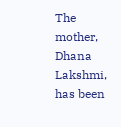The mother, Dhana Lakshmi, has been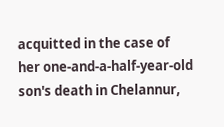acquitted in the case of her one-and-a-half-year-old son's death in Chelannur,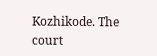Kozhikode. The court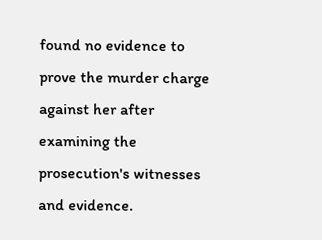found no evidence to prove the murder charge against her after examining the prosecution's witnesses and evidence.